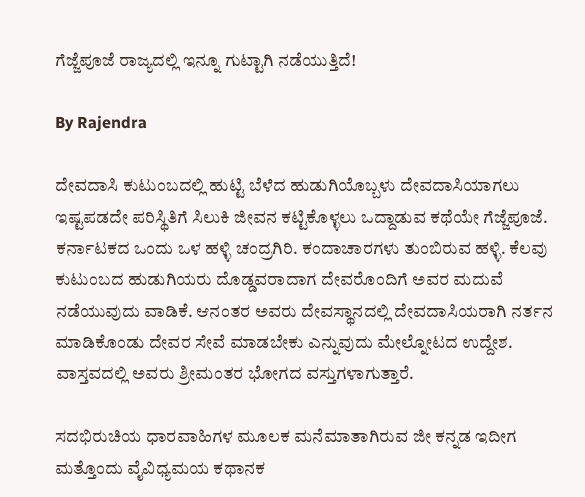ಗೆಜ್ಜೆಪೂಜೆ ರಾಜ್ಯದಲ್ಲಿ ಇನ್ನೂ ಗುಟ್ಟಾಗಿ ನಡೆಯುತ್ತಿದೆ!

By Rajendra

ದೇವದಾಸಿ ಕುಟುಂಬದಲ್ಲಿ ಹುಟ್ಟಿ ಬೆಳೆದ ಹುಡುಗಿಯೊಬ್ಬಳು ದೇವದಾಸಿಯಾಗಲು ಇಷ್ಟಪಡದೇ ಪರಿಸ್ಥಿತಿಗೆ ಸಿಲುಕಿ ಜೀವನ ಕಟ್ಟಿಕೊಳ್ಳಲು ಒದ್ದಾಡುವ ಕಥೆಯೇ ಗೆಜ್ಜೆಪೂಜೆ. ಕರ್ನಾಟಕದ ಒಂದು ಒಳ ಹಳ್ಳಿ ಚಂದ್ರಗಿರಿ. ಕಂದಾಚಾರಗಳು ತುಂಬಿರುವ ಹಳ್ಳಿ. ಕೆಲವು ಕುಟುಂಬದ ಹುಡುಗಿಯರು ದೊಡ್ಡವರಾದಾಗ ದೇವರೊಂದಿಗೆ ಅವರ ಮದುವೆ ನಡೆಯುವುದು ವಾಡಿಕೆ. ಆನಂತರ ಅವರು ದೇವಸ್ಥಾನದಲ್ಲಿ ದೇವದಾಸಿಯರಾಗಿ ನರ್ತನ ಮಾಡಿಕೊಂಡು ದೇವರ ಸೇವೆ ಮಾಡಬೇಕು ಎನ್ನುವುದು ಮೇಲ್ನೋಟದ ಉದ್ದೇಶ. ವಾಸ್ತವದಲ್ಲಿ ಅವರು ಶ್ರೀಮಂತರ ಭೋಗದ ವಸ್ತುಗಳಾಗುತ್ತಾರೆ.

ಸದಭಿರುಚಿಯ ಧಾರವಾಹಿಗಳ ಮೂಲಕ ಮನೆಮಾತಾಗಿರುವ ಜೀ ಕನ್ನಡ ಇದೀಗ ಮತ್ತೊಂದು ವೈವಿಧ್ಯಮಯ ಕಥಾನಕ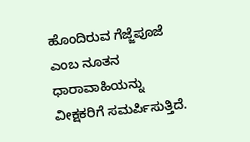ಹೊಂದಿರುವ ಗೆಜ್ಜೆಪೂಜೆ ಎಂಬ ನೂತನ ಧಾರಾವಾಹಿಯನ್ನು ವೀಕ್ಷಕರಿಗೆ ಸಮರ್ಪಿಸುತ್ತಿದೆ.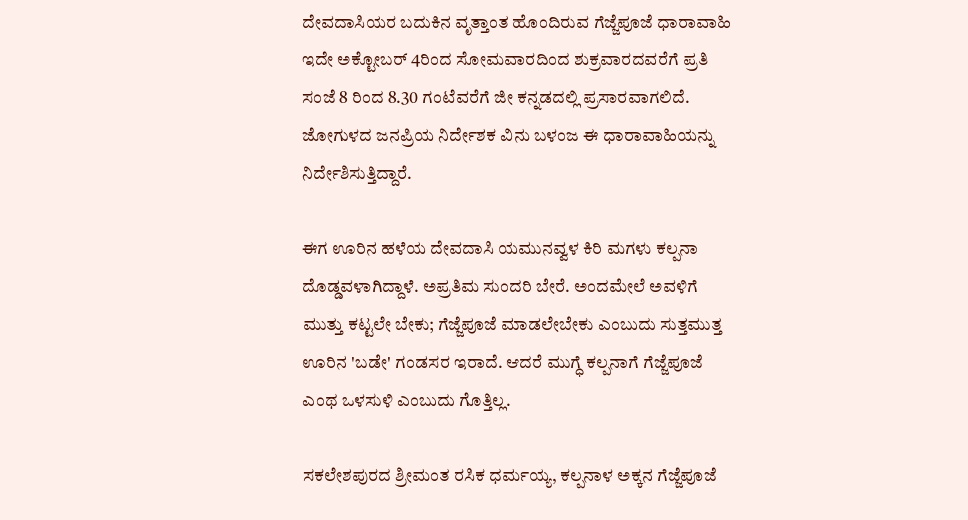ದೇವದಾಸಿಯರ ಬದುಕಿನ ವೃತ್ತಾಂತ ಹೊಂದಿರುವ ಗೆಜ್ಜೆಪೂಜೆ ಧಾರಾವಾಹಿ ಇದೇ ಅಕ್ಟೋಬರ್ 4ರಿಂದ ಸೋಮವಾರದಿಂದ ಶುಕ್ರವಾರದವರೆಗೆ ಪ್ರತಿ ಸಂಜೆ 8 ರಿಂದ 8.30 ಗಂಟೆವರೆಗೆ ಜೀ ಕನ್ನಡದಲ್ಲಿ ಪ್ರಸಾರವಾಗಲಿದೆ. ಜೋಗುಳದ ಜನಪ್ರಿಯ ನಿರ್ದೇಶಕ ವಿನು ಬಳಂಜ ಈ ಧಾರಾವಾಹಿಯನ್ನು ನಿರ್ದೇಶಿಸುತ್ತಿದ್ದಾರೆ.

ಈಗ ಊರಿನ ಹಳೆಯ ದೇವದಾಸಿ ಯಮುನವ್ವಳ ಕಿರಿ ಮಗಳು ಕಲ್ಪನಾ ದೊಡ್ಡವಳಾಗಿದ್ದಾಳೆ. ಅಪ್ರತಿಮ ಸುಂದರಿ ಬೇರೆ. ಅಂದಮೇಲೆ ಅವಳಿಗೆ ಮುತ್ತು ಕಟ್ಟಲೇ ಬೇಕು; ಗೆಜ್ಜೆಪೂಜೆ ಮಾಡಲೇಬೇಕು ಎಂಬುದು ಸುತ್ತಮುತ್ತ ಊರಿನ 'ಬಡೇ' ಗಂಡಸರ ಇರಾದೆ. ಆದರೆ ಮುಗ್ಧೆ ಕಲ್ಪನಾಗೆ ಗೆಜ್ಜೆಪೂಜೆ ಎಂಥ ಒಳಸುಳಿ ಎಂಬುದು ಗೊತ್ತಿಲ್ಲ.

ಸಕಲೇಶಪುರದ ಶ್ರೀಮಂತ ರಸಿಕ ಧರ್ಮಯ್ಯ, ಕಲ್ಪನಾಳ ಅಕ್ಕನ ಗೆಜ್ಜೆಪೂಜೆ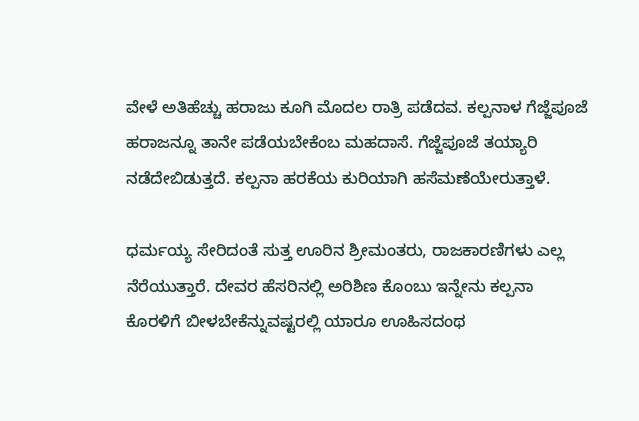ವೇಳೆ ಅತಿಹೆಚ್ಚು ಹರಾಜು ಕೂಗಿ ಮೊದಲ ರಾತ್ರಿ ಪಡೆದವ. ಕಲ್ಪನಾಳ ಗೆಜ್ಜೆಪೂಜೆ ಹರಾಜನ್ನೂ ತಾನೇ ಪಡೆಯಬೇಕೆಂಬ ಮಹದಾಸೆ. ಗೆಜ್ಜೆಪೂಜೆ ತಯ್ಯಾರಿ ನಡೆದೇಬಿಡುತ್ತದೆ. ಕಲ್ಪನಾ ಹರಕೆಯ ಕುರಿಯಾಗಿ ಹಸೆಮಣೆಯೇರುತ್ತಾಳೆ.

ಧರ್ಮಯ್ಯ ಸೇರಿದಂತೆ ಸುತ್ತ ಊರಿನ ಶ್ರೀಮಂತರು, ರಾಜಕಾರಣಿಗಳು ಎಲ್ಲ ನೆರೆಯುತ್ತಾರೆ. ದೇವರ ಹೆಸರಿನಲ್ಲಿ ಅರಿಶಿಣ ಕೊಂಬು ಇನ್ನೇನು ಕಲ್ಪನಾ ಕೊರಳಿಗೆ ಬೀಳಬೇಕೆನ್ನುವಷ್ಟರಲ್ಲಿ ಯಾರೂ ಊಹಿಸದಂಥ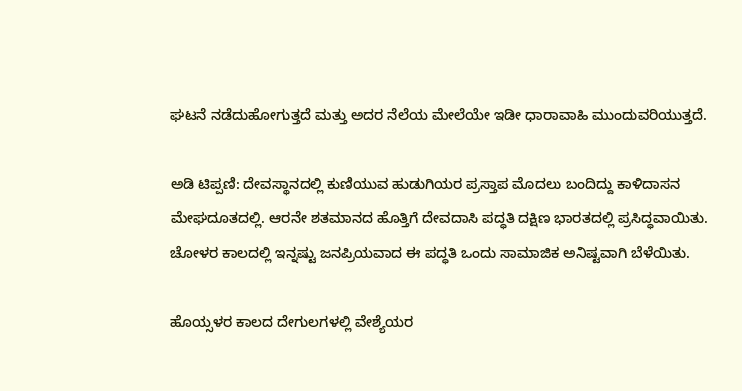ಘಟನೆ ನಡೆದುಹೋಗುತ್ತದೆ ಮತ್ತು ಅದರ ನೆಲೆಯ ಮೇಲೆಯೇ ಇಡೀ ಧಾರಾವಾಹಿ ಮುಂದುವರಿಯುತ್ತದೆ.

ಅಡಿ ಟಿಪ್ಪಣಿ: ದೇವಸ್ಥಾನದಲ್ಲಿ ಕುಣಿಯುವ ಹುಡುಗಿಯರ ಪ್ರಸ್ತಾಪ ಮೊದಲು ಬಂದಿದ್ದು ಕಾಳಿದಾಸನ ಮೇಘದೂತದಲ್ಲಿ. ಆರನೇ ಶತಮಾನದ ಹೊತ್ತಿಗೆ ದೇವದಾಸಿ ಪದ್ಧತಿ ದಕ್ಷಿಣ ಭಾರತದಲ್ಲಿ ಪ್ರಸಿದ್ಧವಾಯಿತು. ಚೋಳರ ಕಾಲದಲ್ಲಿ ಇನ್ನಷ್ಟು ಜನಪ್ರಿಯವಾದ ಈ ಪದ್ಧತಿ ಒಂದು ಸಾಮಾಜಿಕ ಅನಿಷ್ಟವಾಗಿ ಬೆಳೆಯಿತು.

ಹೊಯ್ಸಳರ ಕಾಲದ ದೇಗುಲಗಳಲ್ಲಿ ವೇಶ್ಯೆಯರ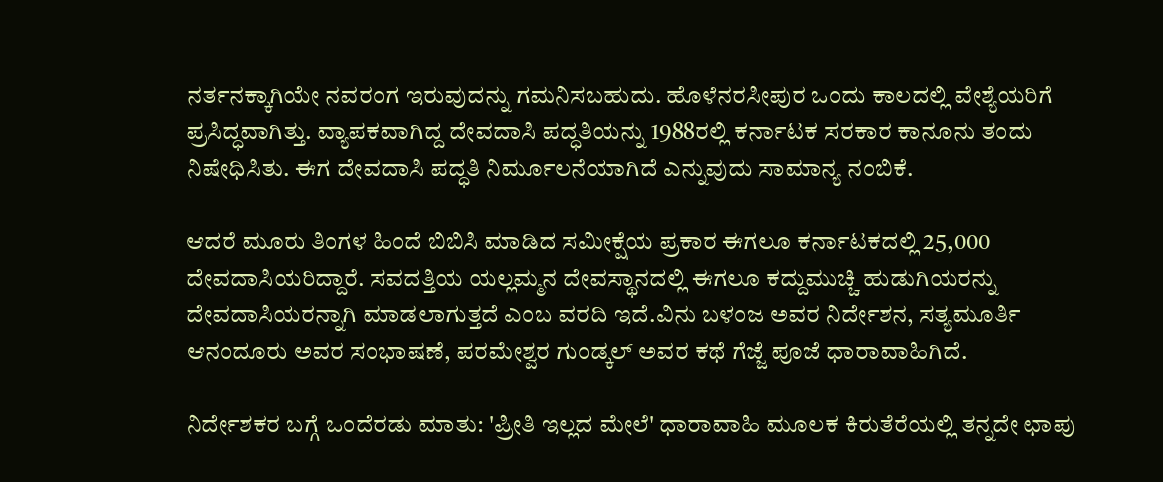ನರ್ತನಕ್ಕಾಗಿಯೇ ನವರಂಗ ಇರುವುದನ್ನು ಗಮನಿಸಬಹುದು. ಹೊಳೆನರಸೀಪುರ ಒಂದು ಕಾಲದಲ್ಲಿ ವೇಶ್ಯೆಯರಿಗೆ ಪ್ರಸಿದ್ಧವಾಗಿತ್ತು. ವ್ಯಾಪಕವಾಗಿದ್ದ ದೇವದಾಸಿ ಪದ್ಧತಿಯನ್ನು 1988ರಲ್ಲಿ ಕರ್ನಾಟಕ ಸರಕಾರ ಕಾನೂನು ತಂದು ನಿಷೇಧಿಸಿತು. ಈಗ ದೇವದಾಸಿ ಪದ್ಧತಿ ನಿರ್ಮೂಲನೆಯಾಗಿದೆ ಎನ್ನುವುದು ಸಾಮಾನ್ಯ ನಂಬಿಕೆ.

ಆದರೆ ಮೂರು ತಿಂಗಳ ಹಿಂದೆ ಬಿಬಿಸಿ ಮಾಡಿದ ಸಮೀಕ್ಷೆಯ ಪ್ರಕಾರ ಈಗಲೂ ಕರ್ನಾಟಕದಲ್ಲಿ 25,000 ದೇವದಾಸಿಯರಿದ್ದಾರೆ. ಸವದತ್ತಿಯ ಯಲ್ಲಮ್ಮನ ದೇವಸ್ಥಾನದಲ್ಲಿ ಈಗಲೂ ಕದ್ದುಮುಚ್ಚಿ ಹುಡುಗಿಯರನ್ನು ದೇವದಾಸಿಯರನ್ನಾಗಿ ಮಾಡಲಾಗುತ್ತದೆ ಎಂಬ ವರದಿ ಇದೆ.ವಿನು ಬಳಂಜ ಅವರ ನಿರ್ದೇಶನ, ಸತ್ಯಮೂರ್ತಿ ಆನಂದೂರು ಅವರ ಸಂಭಾಷಣೆ, ಪರಮೇಶ್ವರ ಗುಂಡ್ಕಲ್ ಅವರ ಕಥೆ ಗೆಜ್ಜೆ ಪೂಜೆ ಧಾರಾವಾಹಿಗಿದೆ.

ನಿರ್ದೇಶಕರ ಬಗ್ಗೆ ಒಂದೆರಡು ಮಾತು: 'ಪ್ರೀತಿ ಇಲ್ಲದ ಮೇಲೆ' ಧಾರಾವಾಹಿ ಮೂಲಕ ಕಿರುತೆರೆಯಲ್ಲಿ ತನ್ನದೇ ಛಾಪು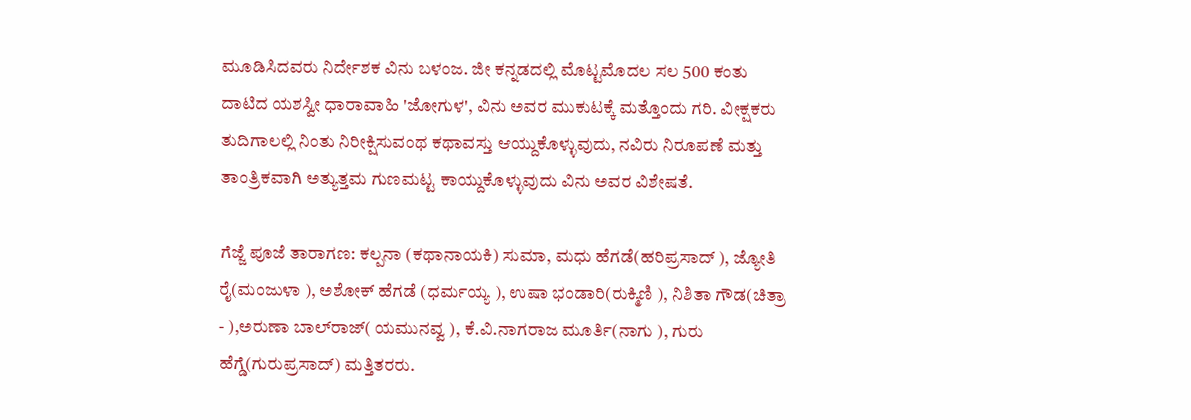ಮೂಡಿಸಿದವರು ನಿರ್ದೇಶಕ ವಿನು ಬಳಂಜ. ಜೀ ಕನ್ನಡದಲ್ಲಿ ಮೊಟ್ಟಮೊದಲ ಸಲ 500 ಕಂತು ದಾಟಿದ ಯಶಸ್ವೀ ಧಾರಾವಾಹಿ 'ಜೋಗುಳ', ವಿನು ಅವರ ಮುಕುಟಕ್ಕೆ ಮತ್ತೊಂದು ಗರಿ. ವೀಕ್ಷಕರು ತುದಿಗಾಲಲ್ಲಿ ನಿಂತು ನಿರೀಕ್ಷಿಸುವಂಥ ಕಥಾವಸ್ತು ಆಯ್ದುಕೊಳ್ಳುವುದು, ನವಿರು ನಿರೂಪಣೆ ಮತ್ತು ತಾಂತ್ರಿಕವಾಗಿ ಅತ್ಯುತ್ತಮ ಗುಣಮಟ್ಟ ಕಾಯ್ದುಕೊಳ್ಳುವುದು ವಿನು ಅವರ ವಿಶೇಷತೆ.

ಗೆಜ್ಜೆ ಪೂಜೆ ತಾರಾಗಣ: ಕಲ್ಪನಾ (ಕಥಾನಾಯಕಿ) ಸುಮಾ, ಮಧು ಹೆಗಡೆ(ಹರಿಪ್ರಸಾದ್ ), ಜ್ಯೋತಿ ರೈ(ಮಂಜುಳಾ ), ಅಶೋಕ್ ಹೆಗಡೆ (ಧರ್ಮಯ್ಯ ), ಉಷಾ ಭಂಡಾರಿ(ರುಕ್ಮಿಣಿ ), ನಿಶಿತಾ ಗೌಡ(ಚಿತ್ರಾ - ),ಅರುಣಾ ಬಾಲ್‌ರಾಜ್( ಯಮುನವ್ವ ), ಕೆ.ವಿ.ನಾಗರಾಜ ಮೂರ್ತಿ(ನಾಗು ), ಗುರು ಹೆಗ್ಡೆ(ಗುರುಪ್ರಸಾದ್) ಮತ್ತಿತರರು.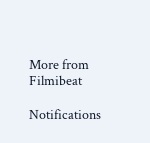More from Filmibeat

Notifications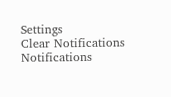Settings
Clear Notifications
Notifications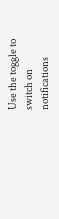Use the toggle to switch on notifications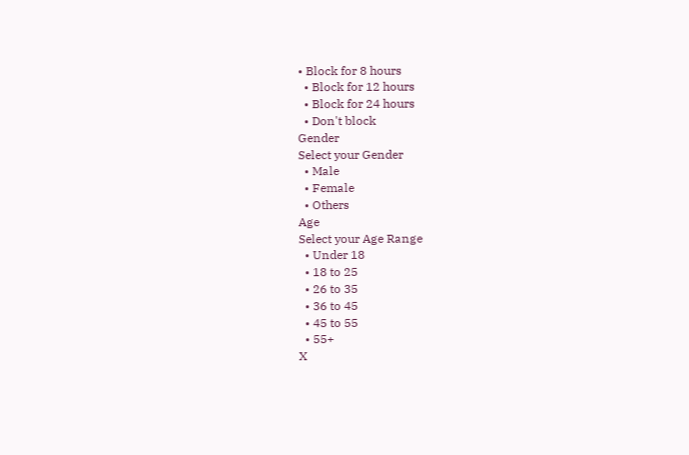• Block for 8 hours
  • Block for 12 hours
  • Block for 24 hours
  • Don't block
Gender
Select your Gender
  • Male
  • Female
  • Others
Age
Select your Age Range
  • Under 18
  • 18 to 25
  • 26 to 35
  • 36 to 45
  • 45 to 55
  • 55+
X